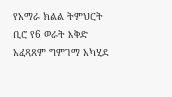የአማራ ክልል ትምህርት ቢሮ የ6 ወራት እቅድ አፈጻጸም ግምገማ አካሂደ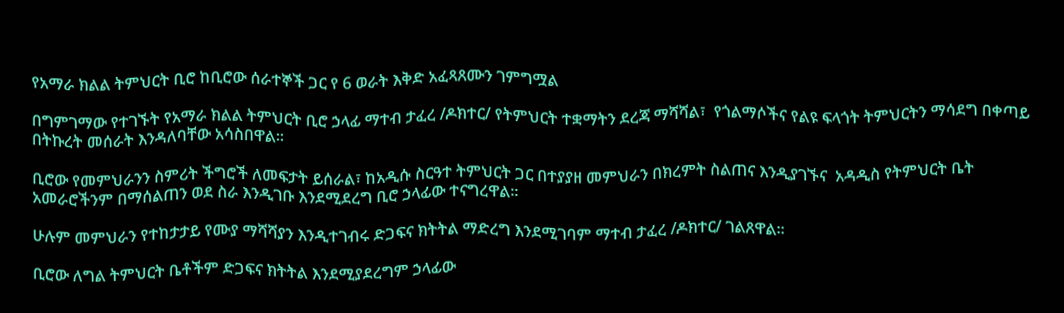የአማራ ክልል ትምህርት ቢሮ ከቢሮው ሰራተኞች ጋር የ 6 ወራት እቅድ አፈጻጸሙን ገምግሟል

በግምገማው የተገኙት የአማራ ክልል ትምህርት ቢሮ ኃላፊ ማተብ ታፈረ /ዶክተር/ የትምህርት ተቋማትን ደረጃ ማሻሻል፣  የጎልማሶችና የልዩ ፍላጎት ትምህርትን ማሳደግ በቀጣይ በትኩረት መሰራት እንዳለባቸው አሳስበዋል፡፡

ቢሮው የመምህራንን ስምሪት ችግሮች ለመፍታት ይሰራል፣ ከአዲሱ ስርዓተ ትምህርት ጋር በተያያዘ መምህራን በክረምት ስልጠና እንዲያገኙና  አዳዲስ የትምህርት ቤት አመራሮችንም በማሰልጠን ወደ ስራ እንዲገቡ እንደሚደረግ ቢሮ ኃላፊው ተናግረዋል፡፡

ሁሉም መምህራን የተከታታይ የሙያ ማሻሻያን እንዲተገብሩ ድጋፍና ክትትል ማድረግ እንደሚገባም ማተብ ታፈረ /ዶክተር/ ገልጸዋል፡፡

ቢሮው ለግል ትምህርት ቤቶችም ድጋፍና ክትትል እንደሚያደረግም ኃላፊው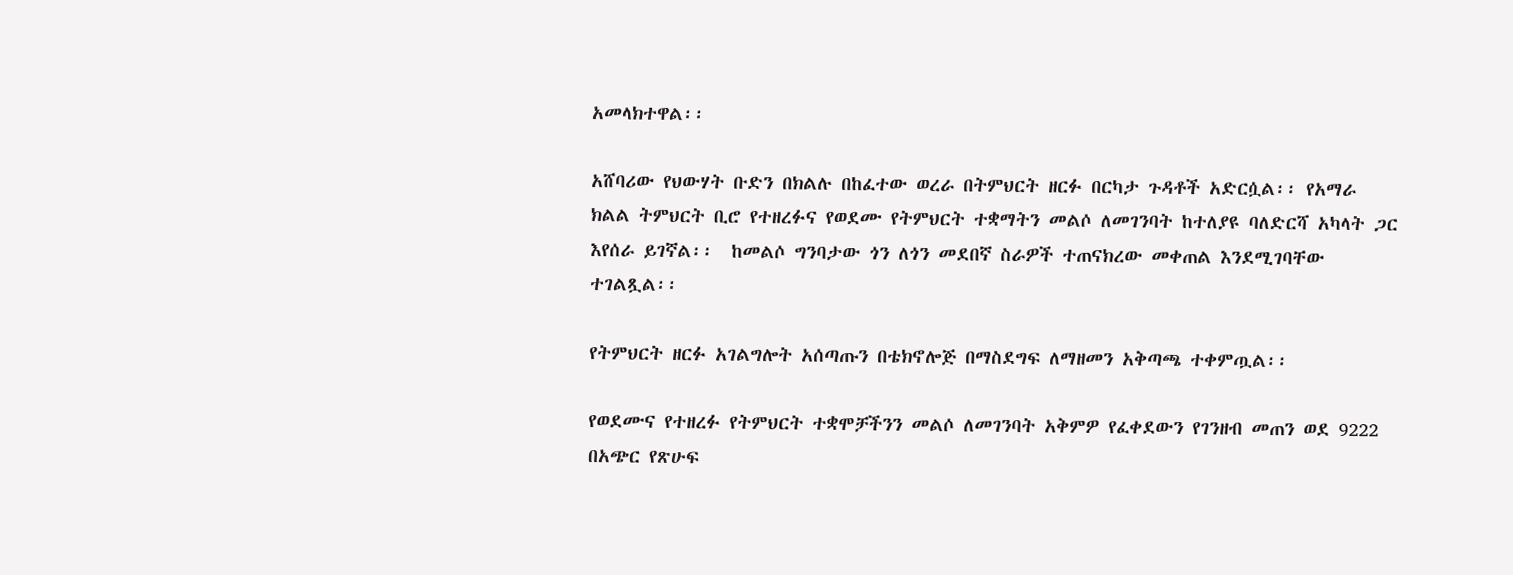አመላክተዋል፡፡

አሸባሪው የህውሃት ቡድን በክልሉ በከፈተው ወረራ በትምህርት ዘርፉ በርካታ ጉዳቶች አድርሷል፡፡ የአማራ ክልል ትምህርት ቢሮ የተዘረፉና የወደሙ የትምህርት ተቋማትን መልሶ ለመገንባት ከተለያዩ ባለድርሻ አካላት ጋር እየሰራ ይገኛል፡፡  ከመልሶ ግንባታው ጎን ለጎን መደበኛ ስራዎች ተጠናክረው መቀጠል እንደሚገባቸው ተገልጿል፡፡

የትምህርት ዘርፉ አገልግሎት አሰጣጡን በቴክኖሎጅ በማስደግፍ ለማዘመን አቅጣጫ ተቀምጧል፡፡

የወደሙና የተዘረፉ የትምህርት ተቋሞቻችንን መልሶ ለመገንባት አቅምዎ የፈቀደውን የገንዘብ መጠን ወደ 9222 በአጭር የጽሁፍ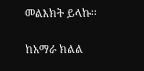መልእክት ይላኩ፡፡

ከአማራ ክልል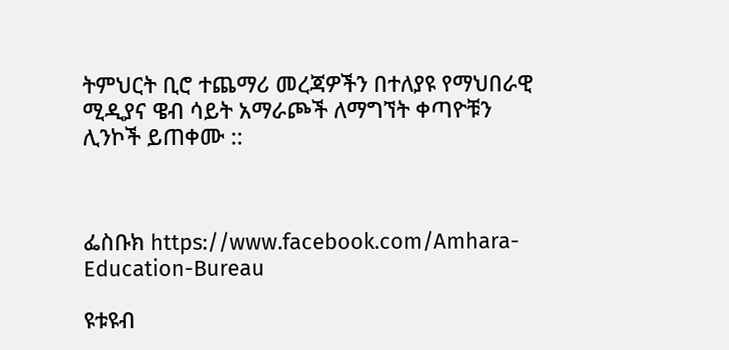ትምህርት ቢሮ ተጨማሪ መረጃዎችን በተለያዩ የማህበራዊ ሚዲያና ዌብ ሳይት አማራጮች ለማግኘት ቀጣዮቹን ሊንኮች ይጠቀሙ ::



ፌስቡክ https://www.facebook.com/Amhara-Education-Bureau

ዩቱዩብ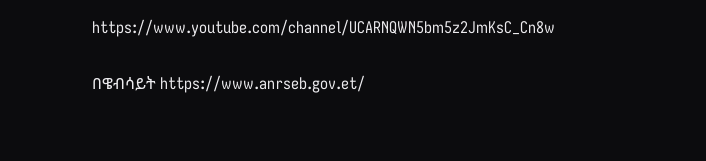https://www.youtube.com/channel/UCARNQWN5bm5z2JmKsC_Cn8w

በዌብሳይት https://www.anrseb.gov.et/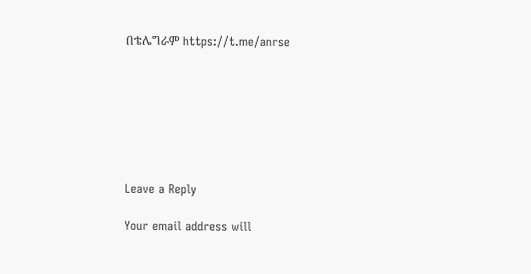በቴሌግራም https://t.me/anrse







Leave a Reply

Your email address will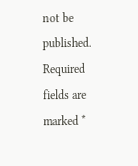not be published. Required fields are marked *